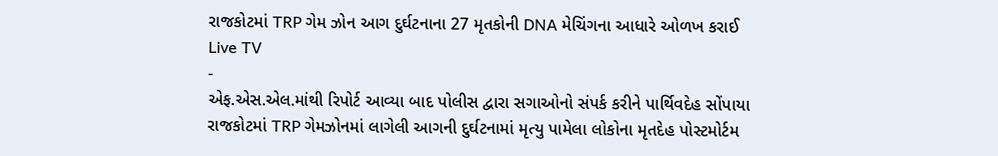રાજકોટમાં TRP ગેમ ઝોન આગ દુર્ઘટનાના 27 મૃતકોની DNA મેચિંગના આધારે ઓળખ કરાઈ
Live TV
-
એફ.એસ.એલ.માંથી રિપોર્ટ આવ્યા બાદ પોલીસ દ્વારા સગાઓનો સંપર્ક કરીને પાર્થિવદેહ સોંપાયા
રાજકોટમાં TRP ગેમઝોનમાં લાગેલી આગની દુર્ઘટનામાં મૃત્યુ પામેલા લોકોના મૃતદેહ પોસ્ટમોર્ટમ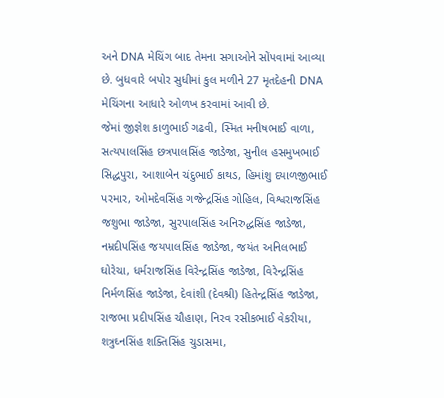અને DNA મેચિંગ બાદ તેમના સગાઓને સોંપવામાં આવ્યા છે. બુધવારે બપોર સુધીમાં કુલ મળીને 27 મૃતદેહની DNA મેચિંગના આધારે ઓળખ કરવામાં આવી છે.
જેમાં જીજ્ઞેશ કાળુભાઈ ગઢવી, સ્મિત મનીષભાઈ વાળા, સત્યપાલસિંહ છત્રપાલસિંહ જાડેજા, સુનીલ હસમુખભાઈ સિદ્ધપુરા, આશાબેન ચંદુભાઈ કાથડ, હિમાંશુ દયાળજીભાઈ પરમાર, ઓમદેવસિંહ ગજેન્દ્રસિંહ ગોહિલ, વિશ્વરાજસિંહ જશુભા જાડેજા, સુરપાલસિંહ અનિરુદ્ધસિંહ જાડેજા, નમ્રદીપસિંહ જયપાલસિંહ જાડેજા, જયંત અનિલભાઈ ઘોરેચા, ધર્મરાજસિંહ વિરેન્દ્રસિંહ જાડેજા, વિરેન્દ્રસિંહ નિર્મળસિંહ જાડેજા, દેવાંશી (દેવશ્રી) હિતેન્દ્રસિંહ જાડેજા, રાજભા પ્રદીપસિંહ ચૌહાણ, નિરવ રસીકભાઈ વેકરીયા, શત્રુઘ્નસિંહ શક્તિસિંહ ચુડાસમા,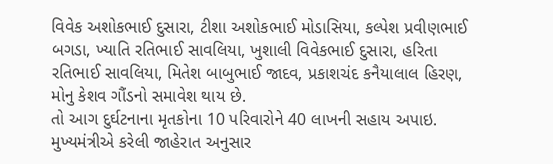વિવેક અશોકભાઈ દુસારા, ટીશા અશોકભાઈ મોડાસિયા, કલ્પેશ પ્રવીણભાઈ બગડા, ખ્યાતિ રતિભાઈ સાવલિયા, ખુશાલી વિવેકભાઈ દુસારા, હરિતા રતિભાઈ સાવલિયા, મિતેશ બાબુભાઈ જાદવ, પ્રકાશચંદ કનૈયાલાલ હિરણ, મોનુ કેશવ ગૌંડનો સમાવેશ થાય છે.
તો આગ દુર્ઘટનાના મૃતકોના 10 પરિવારોને 40 લાખની સહાય અપાઇ. મુખ્યમંત્રીએ કરેલી જાહેરાત અનુસાર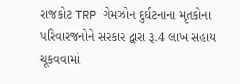રાજકોટ TRP ગેમઝોન દુર્ઘટનાના મૃતકોના પરિવારજનોને સરકાર દ્વારા રૂ.4 લાખ સહાય ચૂકવવામાં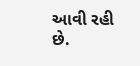આવી રહી છે.